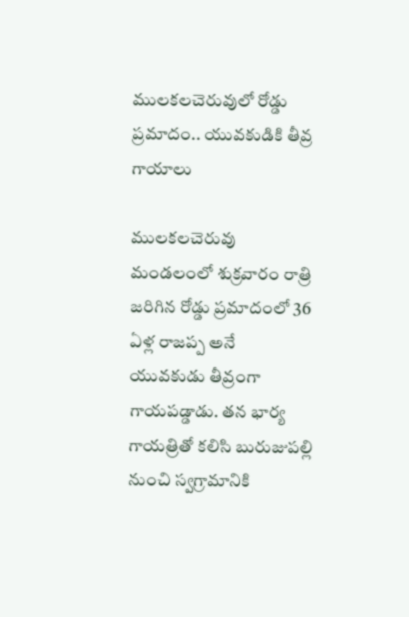ములకలచెరువులో రోడ్డు ప్రమాదం.. యువకుడికి తీవ్ర గాయాలు

ములకలచెరువు మండలంలో శుక్రవారం రాత్రి జరిగిన రోడ్డు ప్రమాదంలో 36 ఏళ్ల రాజప్ప అనే యువకుడు తీవ్రంగా గాయపడ్డాడు. తన భార్య గాయత్రితో కలిసి బురుజుపల్లి నుంచి స్వగ్రామానికి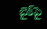బైక్‌పై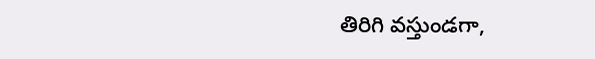తిరిగి వస్తుండగా,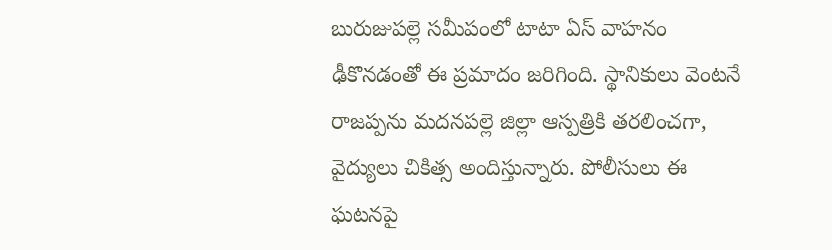బురుజుపల్లె సమీపంలో టాటా ఏస్ వాహనం ఢీకొనడంతో ఈ ప్రమాదం జరిగింది. స్థానికులు వెంటనే రాజప్పను మదనపల్లె జిల్లా ఆస్పత్రికి తరలించగా, వైద్యులు చికిత్స అందిస్తున్నారు. పోలీసులు ఈ ఘటనపై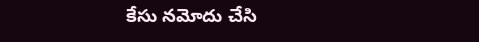కేసు నమోదు చేసి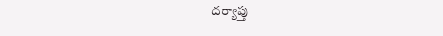దర్యాప్తు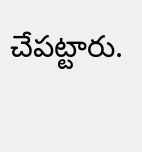చేపట్టారు.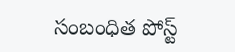సంబంధిత పోస్ట్